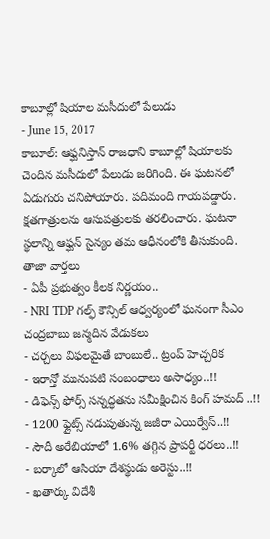కాబూల్లో షియాల మసీదులో పేలుడు
- June 15, 2017
కాబూల్: ఆఫ్ఘనిస్తాన్ రాజధాని కాబూల్లో షియాలకు చెందిన మసీదులో పేలుడు జరిగింది. ఈ ఘటనలో ఏడుగురు చనిపోయారు. పదిమంది గాయపడ్డారు. క్షతగాత్రులను ఆసుపత్రులకు తరలించారు. ఘటనా స్థలాన్ని ఆఫ్ఘన్ సైన్యం తమ ఆధీనంలోకి తీసుకుంది.
తాజా వార్తలు
- ఏపీ ప్రభుత్వం కీలక నిర్ణయం..
- NRI TDP గల్ఫ్ కౌన్సిల్ ఆధ్వర్యంలో ఘనంగా సీఎం చంద్రబాబు జన్మదిన వేడుకలు
- చర్చలు విఫలమైతే బాంబులే.. ట్రంప్ హెచ్చరిక
- ఇరాన్తో మునుపటి సంబంధాలు అసాధ్యం..!!
- డిఫెన్స్ ఫోర్స్ సన్నద్ధతను సమీక్షించిన కింగ్ హమద్ ..!!
- 1200 ఫ్లైట్స్ నడుపుతున్న జజీరా ఎయిర్వేస్..!!
- సౌదీ అరేబియాలో 1.6% తగ్గిన ప్రాపర్టీ ధరలు..!!
- బర్కాలో ఆసియా దేశస్థుడు అరెస్టు..!!
- ఖతార్కు విదేశీ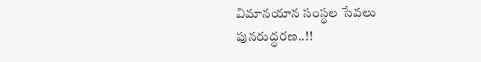విమానయాన సంస్థల సేవలు పునరుద్ధరణ..!!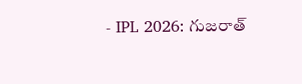- IPL 2026: గుజరాత్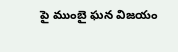పై ముంబై ఘన విజయం